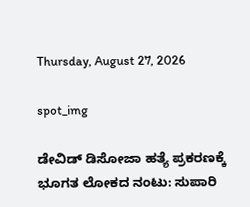Thursday, August 27, 2026

spot_img

ಡೇವಿಡ್ ಡಿಸೋಜಾ ಹತ್ಯೆ ಪ್ರಕರಣಕ್ಕೆ ಭೂಗತ ಲೋಕದ ನಂಟು: ಸುಪಾರಿ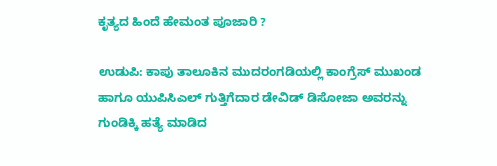ಕೃತ್ಯದ ಹಿಂದೆ ಹೇಮಂತ ಪೂಜಾರಿ ?

ಉಡುಪಿ: ಕಾಪು ತಾಲೂಕಿನ ಮುದರಂಗಡಿಯಲ್ಲಿ ಕಾಂಗ್ರೆಸ್ ಮುಖಂಡ ಹಾಗೂ ಯುಪಿಸಿಎಲ್ ಗುತ್ತಿಗೆದಾರ ಡೇವಿಡ್ ಡಿಸೋಜಾ ಅವರನ್ನು ಗುಂಡಿಕ್ಕಿ ಹತ್ಯೆ ಮಾಡಿದ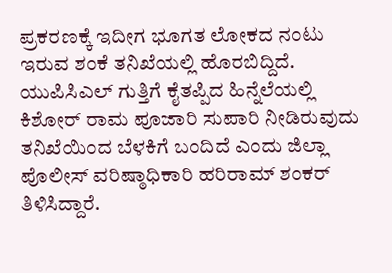ಪ್ರಕರಣಕ್ಕೆ ಇದೀಗ ಭೂಗತ ಲೋಕದ ನಂಟು ಇರುವ ಶಂಕೆ ತನಿಖೆಯಲ್ಲಿ ಹೊರಬಿದ್ದಿದೆ. ಯುಪಿಸಿಎಲ್ ಗುತ್ತಿಗೆ ಕೈತಪ್ಪಿದ ಹಿನ್ನೆಲೆಯಲ್ಲಿ ಕಿಶೋರ್ ರಾಮ ಪೂಜಾರಿ ಸುಪಾರಿ ನೀಡಿರುವುದು ತನಿಖೆಯಿಂದ ಬೆಳಕಿಗೆ ಬಂದಿದೆ ಎಂದು ಜಿಲ್ಲಾ ಪೊಲೀಸ್ ವರಿಷ್ಠಾಧಿಕಾರಿ ಹರಿರಾಮ್ ಶಂಕರ್ ತಿಳಿಸಿದ್ದಾರೆ.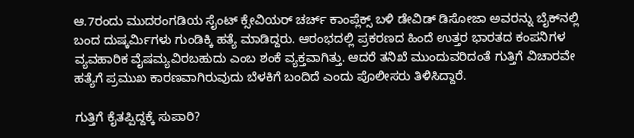ಆ.7ರಂದು ಮುದರಂಗಡಿಯ ಸೈಂಟ್ ಕ್ಸೇವಿಯರ್ ಚರ್ಚ್ ಕಾಂಪ್ಲೆಕ್ಸ್ ಬಳಿ ಡೇವಿಡ್ ಡಿಸೋಜಾ ಅವರನ್ನು ಬೈಕ್‌ನಲ್ಲಿ ಬಂದ ದುಷ್ಕರ್ಮಿಗಳು ಗುಂಡಿಕ್ಕಿ ಹತ್ಯೆ ಮಾಡಿದ್ದರು. ಆರಂಭದಲ್ಲಿ ಪ್ರಕರಣದ ಹಿಂದೆ ಉತ್ತರ ಭಾರತದ ಕಂಪನಿಗಳ ವ್ಯವಹಾರಿಕ ವೈಷಮ್ಯವಿರಬಹುದು ಎಂಬ ಶಂಕೆ ವ್ಯಕ್ತವಾಗಿತ್ತು. ಆದರೆ ತನಿಖೆ ಮುಂದುವರಿದಂತೆ ಗುತ್ತಿಗೆ ವಿಚಾರವೇ ಹತ್ಯೆಗೆ ಪ್ರಮುಖ ಕಾರಣವಾಗಿರುವುದು ಬೆಳಕಿಗೆ ಬಂದಿದೆ ಎಂದು ಪೊಲೀಸರು ತಿಳಿಸಿದ್ದಾರೆ.

ಗುತ್ತಿಗೆ ಕೈತಪ್ಪಿದ್ದಕ್ಕೆ ಸುಪಾರಿ?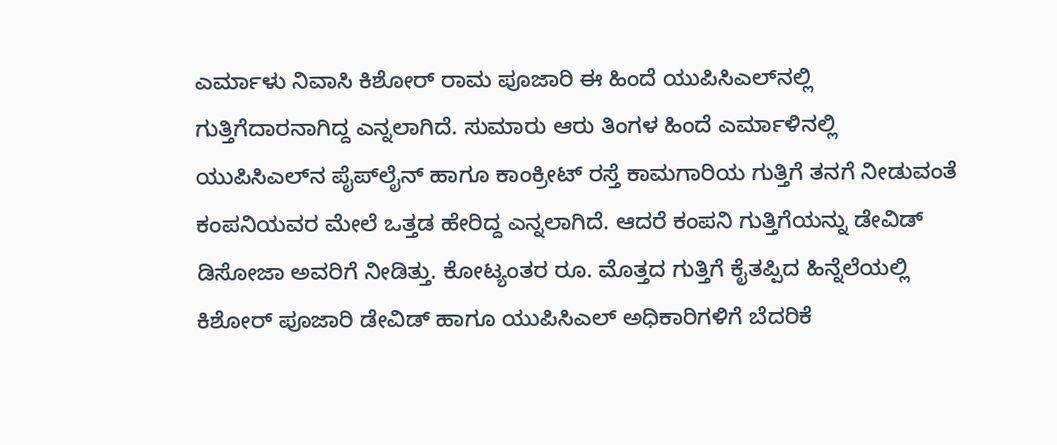ಎರ್ಮಾಳು ನಿವಾಸಿ ಕಿಶೋರ್ ರಾಮ ಪೂಜಾರಿ ಈ ಹಿಂದೆ ಯುಪಿಸಿಎಲ್‌ನಲ್ಲಿ ಗುತ್ತಿಗೆದಾರನಾಗಿದ್ದ ಎನ್ನಲಾಗಿದೆ. ಸುಮಾರು ಆರು ತಿಂಗಳ ಹಿಂದೆ ಎರ್ಮಾಳಿನಲ್ಲಿ ಯುಪಿಸಿಎಲ್‌ನ ಪೈಪ್‌ಲೈನ್ ಹಾಗೂ ಕಾಂಕ್ರೀಟ್ ರಸ್ತೆ ಕಾಮಗಾರಿಯ ಗುತ್ತಿಗೆ ತನಗೆ ನೀಡುವಂತೆ ಕಂಪನಿಯವರ ಮೇಲೆ ಒತ್ತಡ ಹೇರಿದ್ದ ಎನ್ನಲಾಗಿದೆ. ಆದರೆ ಕಂಪನಿ ಗುತ್ತಿಗೆಯನ್ನು ಡೇವಿಡ್ ಡಿಸೋಜಾ ಅವರಿಗೆ ನೀಡಿತ್ತು. ಕೋಟ್ಯಂತರ ರೂ. ಮೊತ್ತದ ಗುತ್ತಿಗೆ ಕೈತಪ್ಪಿದ ಹಿನ್ನೆಲೆಯಲ್ಲಿ ಕಿಶೋರ್ ಪೂಜಾರಿ ಡೇವಿಡ್ ಹಾಗೂ ಯುಪಿಸಿಎಲ್ ಅಧಿಕಾರಿಗಳಿಗೆ ಬೆದರಿಕೆ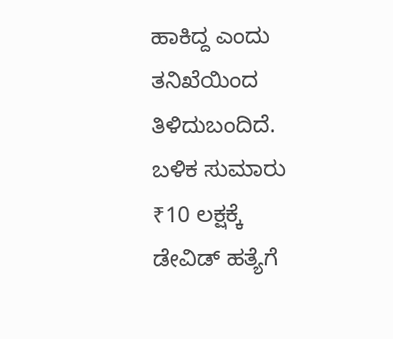ಹಾಕಿದ್ದ ಎಂದು ತನಿಖೆಯಿಂದ ತಿಳಿದುಬಂದಿದೆ. ಬಳಿಕ ಸುಮಾರು ₹10 ಲಕ್ಷಕ್ಕೆ ಡೇವಿಡ್ ಹತ್ಯೆಗೆ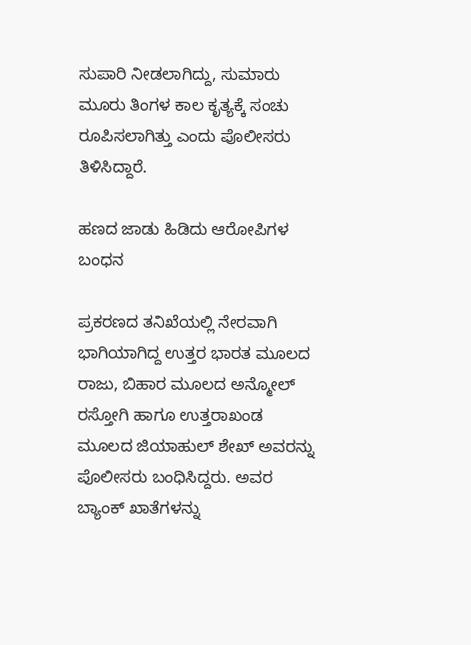ಸುಪಾರಿ ನೀಡಲಾಗಿದ್ದು, ಸುಮಾರು ಮೂರು ತಿಂಗಳ ಕಾಲ ಕೃತ್ಯಕ್ಕೆ ಸಂಚು ರೂಪಿಸಲಾಗಿತ್ತು ಎಂದು ಪೊಲೀಸರು ತಿಳಿಸಿದ್ದಾರೆ.

ಹಣದ ಜಾಡು ಹಿಡಿದು ಆರೋಪಿಗಳ ಬಂಧನ

ಪ್ರಕರಣದ ತನಿಖೆಯಲ್ಲಿ ನೇರವಾಗಿ ಭಾಗಿಯಾಗಿದ್ದ ಉತ್ತರ ಭಾರತ ಮೂಲದ ರಾಜು, ಬಿಹಾರ ಮೂಲದ ಅನ್ಮೋಲ್ ರಸ್ತೋಗಿ ಹಾಗೂ ಉತ್ತರಾಖಂಡ ಮೂಲದ ಜಿಯಾಹುಲ್ ಶೇಖ್ ಅವರನ್ನು ಪೊಲೀಸರು ಬಂಧಿಸಿದ್ದರು. ಅವರ ಬ್ಯಾಂಕ್ ಖಾತೆಗಳನ್ನು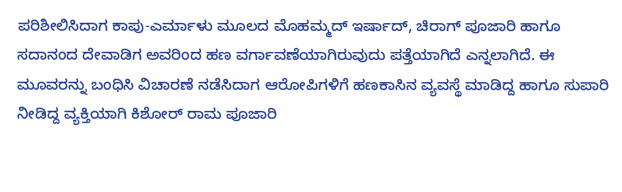ಪರಿಶೀಲಿಸಿದಾಗ ಕಾಪು-ಎರ್ಮಾಳು ಮೂಲದ ಮೊಹಮ್ಮದ್ ಇರ್ಷಾದ್, ಚಿರಾಗ್ ಪೂಜಾರಿ ಹಾಗೂ ಸದಾನಂದ ದೇವಾಡಿಗ ಅವರಿಂದ ಹಣ ವರ್ಗಾವಣೆಯಾಗಿರುವುದು ಪತ್ತೆಯಾಗಿದೆ ಎನ್ನಲಾಗಿದೆ. ಈ ಮೂವರನ್ನು ಬಂಧಿಸಿ ವಿಚಾರಣೆ ನಡೆಸಿದಾಗ ಆರೋಪಿಗಳಿಗೆ ಹಣಕಾಸಿನ ವ್ಯವಸ್ಥೆ ಮಾಡಿದ್ದ ಹಾಗೂ ಸುಪಾರಿ ನೀಡಿದ್ದ ವ್ಯಕ್ತಿಯಾಗಿ ಕಿಶೋರ್ ರಾಮ ಪೂಜಾರಿ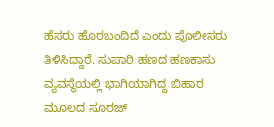ಹೆಸರು ಹೊರಬಂದಿದೆ ಎಂದು ಪೊಲೀಸರು ತಿಳಿಸಿದ್ದಾರೆ. ಸುಪಾರಿ ಹಣದ ಹಣಕಾಸು ವ್ಯವಸ್ಥೆಯಲ್ಲಿ ಭಾಗಿಯಾಗಿದ್ದ ಬಿಹಾರ ಮೂಲದ ಸೂರಜ್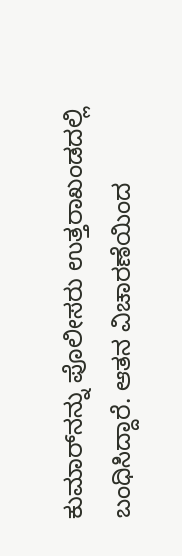ಕುಮಾರ್‌ನನ್ನು ಪೊಲೀಸರು ಉತ್ತರಾಖಂಡದಲ್ಲಿ ಬಂಧಿಸಿದ್ದಾರೆ. ಆತನ ವಿಚಾರಣೆಯಿಂದ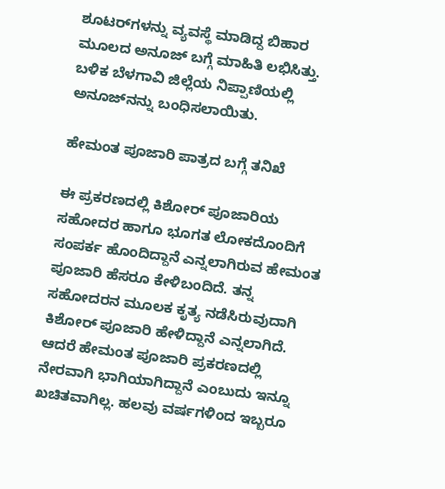ಶೂಟರ್‌ಗಳನ್ನು ವ್ಯವಸ್ಥೆ ಮಾಡಿದ್ದ ಬಿಹಾರ ಮೂಲದ ಅನೂಜ್ ಬಗ್ಗೆ ಮಾಹಿತಿ ಲಭಿಸಿತ್ತು. ಬಳಿಕ ಬೆಳಗಾವಿ ಜಿಲ್ಲೆಯ ನಿಪ್ಪಾಣಿಯಲ್ಲಿ ಅನೂಜ್‌ನನ್ನು ಬಂಧಿಸಲಾಯಿತು.

ಹೇಮಂತ ಪೂಜಾರಿ ಪಾತ್ರದ ಬಗ್ಗೆ ತನಿಖೆ

ಈ ಪ್ರಕರಣದಲ್ಲಿ ಕಿಶೋರ್ ಪೂಜಾರಿಯ ಸಹೋದರ ಹಾಗೂ ಭೂಗತ ಲೋಕದೊಂದಿಗೆ ಸಂಪರ್ಕ ಹೊಂದಿದ್ದಾನೆ ಎನ್ನಲಾಗಿರುವ ಹೇಮಂತ ಪೂಜಾರಿ ಹೆಸರೂ ಕೇಳಿಬಂದಿದೆ. ತನ್ನ ಸಹೋದರನ ಮೂಲಕ ಕೃತ್ಯ ನಡೆಸಿರುವುದಾಗಿ ಕಿಶೋರ್ ಪೂಜಾರಿ ಹೇಳಿದ್ದಾನೆ ಎನ್ನಲಾಗಿದೆ. ಆದರೆ ಹೇಮಂತ ಪೂಜಾರಿ ಪ್ರಕರಣದಲ್ಲಿ ನೇರವಾಗಿ ಭಾಗಿಯಾಗಿದ್ದಾನೆ ಎಂಬುದು ಇನ್ನೂ ಖಚಿತವಾಗಿಲ್ಲ. ಹಲವು ವರ್ಷಗಳಿಂದ ಇಬ್ಬರೂ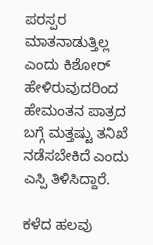ಪರಸ್ಪರ ಮಾತನಾಡುತ್ತಿಲ್ಲ ಎಂದು ಕಿಶೋರ್ ಹೇಳಿರುವುದರಿಂದ ಹೇಮಂತನ ಪಾತ್ರದ ಬಗ್ಗೆ ಮತ್ತಷ್ಟು ತನಿಖೆ ನಡೆಸಬೇಕಿದೆ ಎಂದು ಎಸ್ಪಿ ತಿಳಿಸಿದ್ದಾರೆ.

ಕಳೆದ ಹಲವು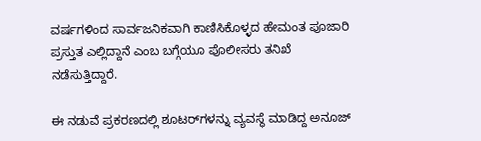ವರ್ಷಗಳಿಂದ ಸಾರ್ವಜನಿಕವಾಗಿ ಕಾಣಿಸಿಕೊಳ್ಳದ ಹೇಮಂತ ಪೂಜಾರಿ ಪ್ರಸ್ತುತ ಎಲ್ಲಿದ್ದಾನೆ ಎಂಬ ಬಗ್ಗೆಯೂ ಪೊಲೀಸರು ತನಿಖೆ ನಡೆಸುತ್ತಿದ್ದಾರೆ.

ಈ ನಡುವೆ ಪ್ರಕರಣದಲ್ಲಿ ಶೂಟರ್‌ಗಳನ್ನು ವ್ಯವಸ್ಥೆ ಮಾಡಿದ್ದ ಅನೂಜ್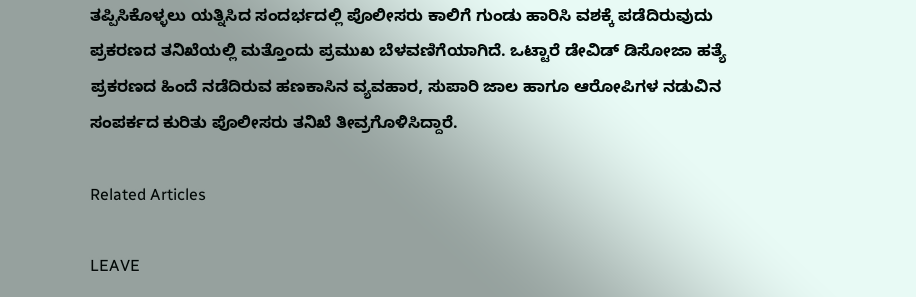ತಪ್ಪಿಸಿಕೊಳ್ಳಲು ಯತ್ನಿಸಿದ ಸಂದರ್ಭದಲ್ಲಿ ಪೊಲೀಸರು ಕಾಲಿಗೆ ಗುಂಡು ಹಾರಿಸಿ ವಶಕ್ಕೆ ಪಡೆದಿರುವುದು ಪ್ರಕರಣದ ತನಿಖೆಯಲ್ಲಿ ಮತ್ತೊಂದು ಪ್ರಮುಖ ಬೆಳವಣಿಗೆಯಾಗಿದೆ. ಒಟ್ಟಾರೆ ಡೇವಿಡ್ ಡಿಸೋಜಾ ಹತ್ಯೆ ಪ್ರಕರಣದ ಹಿಂದೆ ನಡೆದಿರುವ ಹಣಕಾಸಿನ ವ್ಯವಹಾರ, ಸುಪಾರಿ ಜಾಲ ಹಾಗೂ ಆರೋಪಿಗಳ ನಡುವಿನ ಸಂಪರ್ಕದ ಕುರಿತು ಪೊಲೀಸರು ತನಿಖೆ ತೀವ್ರಗೊಳಿಸಿದ್ದಾರೆ.

Related Articles

LEAVE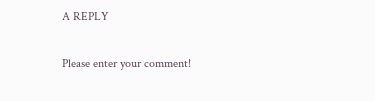A REPLY

Please enter your comment!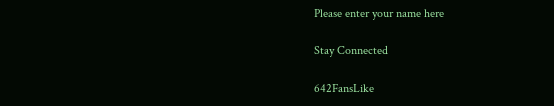Please enter your name here

Stay Connected

642FansLike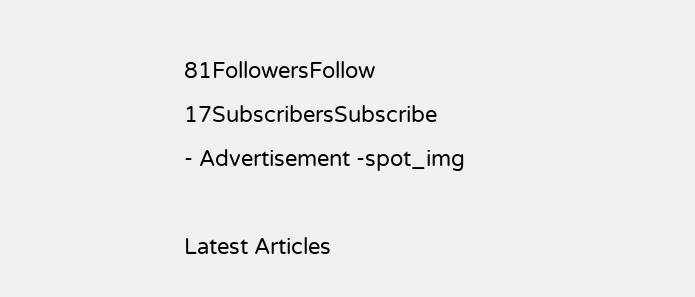81FollowersFollow
17SubscribersSubscribe
- Advertisement -spot_img

Latest Articles